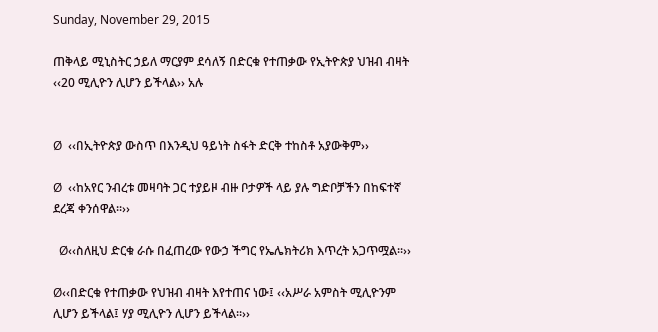Sunday, November 29, 2015

ጠቅላይ ሚኒስትር ኃይለ ማርያም ደሳለኝ በድርቁ የተጠቃው የኢትዮጵያ ህዝብ ብዛት ‹‹20 ሚሊዮን ሊሆን ይችላል›› አሉ


Ø  ‹‹በኢትዮጵያ ውስጥ በእንዲህ ዓይነት ስፋት ድርቅ ተከስቶ አያውቅም››

Ø  ‹‹ከአየር ንብረቱ መዛባት ጋር ተያይዞ ብዙ ቦታዎች ላይ ያሉ ግድቦቻችን በከፍተኛ ደረጃ ቀንሰዋል፡፡››

  Ø‹‹ስለዚህ ድርቁ ራሱ በፈጠረው የውኃ ችግር የኤሌክትሪክ እጥረት አጋጥሟል፡፡››

Ø‹‹በድርቁ የተጠቃው የህዝብ ብዛት እየተጠና ነው፤ ‹‹አሥራ አምስት ሚሊዮንም ሊሆን ይችላል፤ ሃያ ሚሊዮን ሊሆን ይችላል፡፡››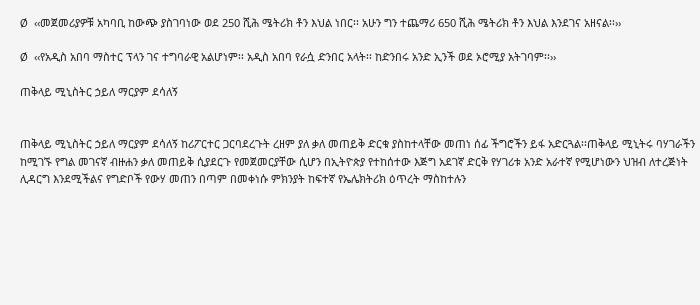Ø  ‹‹መጀመሪያዎቹ አካባቢ ከውጭ ያስገባነው ወደ 250 ሺሕ ሜትሪክ ቶን እህል ነበር፡፡ አሁን ግን ተጨማሪ 650 ሺሕ ሜትሪክ ቶን እህል እንደገና አዘናል፡፡››

Ø  ‹‹የአዲስ አበባ ማስተር ፕላን ገና ተግባራዊ አልሆነም፡፡ አዲስ አበባ የራሷ ድንበር አላት፡፡ ከድንበሩ አንድ ኢንች ወደ ኦሮሚያ አትገባም፡፡››

ጠቅላይ ሚኒስትር ኃይለ ማርያም ደሳለኝ


ጠቅላይ ሚኒስትር ኃይለ ማርያም ደሳለኝ ከሪፖርተር ጋርባደረጉት ረዘም ያለ ቃለ መጠይቅ ድርቁ ያስከተላቸው መጠነ ሰፊ ችግሮችን ይፋ አድርጓል፡፡ጠቅላይ ሚኒትሩ ባሃገራችን ከሚገኙ የግል መገናኛ ብዙሐን ቃለ መጠይቅ ሲያደርጉ የመጀመርያቸው ሲሆን በኢትዮጵያ የተከሰተው እጅግ አደገኛ ድርቅ የሃገሪቱ አንድ አራተኛ የሚሆነውን ህዝብ ለተረጅነት ሊዳርግ እንደሚችልና የግድቦች የውሃ መጠን በጣም በመቀነሱ ምክንያት ከፍተኛ የኤሌክትሪክ ዕጥረት ማስከተሉን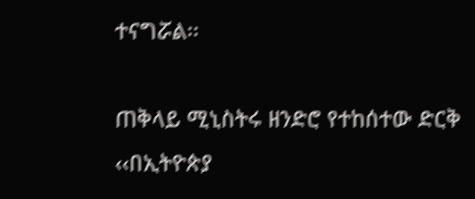ተናግሯል፡፡

ጠቅላይ ሚኒስትሩ ዘንድሮ የተከሰተው ድርቅ ‹‹በኢትዮጵያ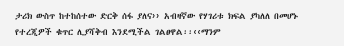ታሪክ ውስጥ ከተከሰተው ድርቅ ሰፋ ያለና›› አብዛኛው የሃገሪቱ ክፍል ያካለለ በመሆኑ የተረጂዎች ቁጥር ሊያሻቅብ እንደሚችል ገልፀዋል፡፡‹‹ማንም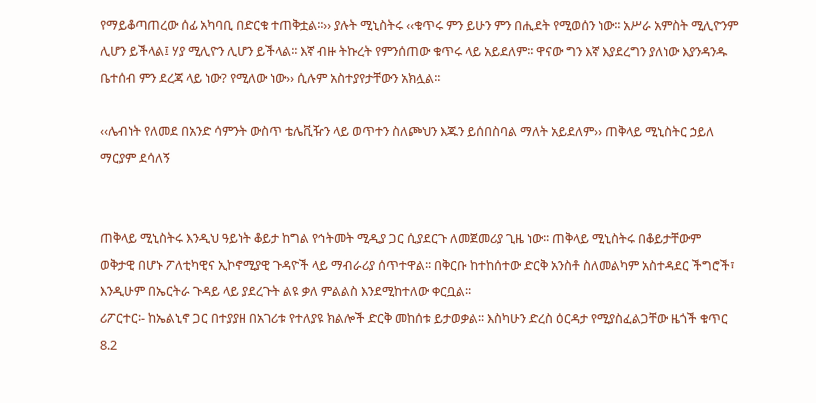የማይቆጣጠረው ሰፊ አካባቢ በድርቁ ተጠቅቷል፡፡›› ያሉት ሚኒስትሩ ‹‹ቁጥሩ ምን ይሁን ምን በሒደት የሚወሰን ነው፡፡ አሥራ አምስት ሚሊዮንም ሊሆን ይችላል፤ ሃያ ሚሊዮን ሊሆን ይችላል፡፡ እኛ ብዙ ትኩረት የምንሰጠው ቁጥሩ ላይ አይደለም፡፡ ዋናው ግን እኛ እያደረግን ያለነው እያንዳንዱ ቤተሰብ ምን ደረጃ ላይ ነው? የሚለው ነው›› ሲሉም አስተያየታቸውን አክሏል፡፡

‹‹ሌብነት የለመደ በአንድ ሳምንት ውስጥ ቴሌቪዥን ላይ ወጥተን ስለጮህን እጁን ይሰበስባል ማለት አይደለም›› ጠቅላይ ሚኒስትር ኃይለ ማርያም ደሳለኝ


ጠቅላይ ሚኒስትሩ እንዲህ ዓይነት ቆይታ ከግል የኅትመት ሚዲያ ጋር ሲያደርጉ ለመጀመሪያ ጊዜ ነው፡፡ ጠቅላይ ሚኒስትሩ በቆይታቸውም ወቅታዊ በሆኑ ፖለቲካዊና ኢኮኖሚያዊ ጉዳዮች ላይ ማብራሪያ ሰጥተዋል፡፡ በቅርቡ ከተከሰተው ድርቅ አንስቶ ስለመልካም አስተዳደር ችግሮች፣ እንዲሁም በኤርትራ ጉዳይ ላይ ያደረጉት ልዩ ቃለ ምልልስ እንደሚከተለው ቀርቧል፡፡
ሪፖርተር፡- ከኤልኒኖ ጋር በተያያዘ በአገሪቱ የተለያዩ ክልሎች ድርቅ መከሰቱ ይታወቃል፡፡ እስካሁን ድረስ ዕርዳታ የሚያስፈልጋቸው ዜጎች ቁጥር 8.2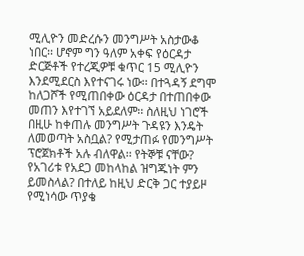ሚሊዮን መድረሱን መንግሥት አስታውቆ ነበር፡፡ ሆኖም ግን ዓለም አቀፍ የዕርዳታ ድርጅቶች የተረጂዎቹ ቁጥር 15 ሚሊዮን እንደሚደርስ እየተናገሩ ነው፡፡ በተጓዳኝ ደግሞ ከለጋሾች የሚጠበቀው ዕርዳታ በተጠበቀው መጠን እየተገኘ አይደለም፡፡ ስለዚህ ነገሮች በዚሁ ከቀጠሉ መንግሥት ጉዳዩን እንዴት ለመወጣት አስቧል? የሚታጠፉ የመንግሥት ፕሮጀክቶች አሉ ብለዋል፡፡ የትኞቹ ናቸው? የአገሪቱ የአደጋ መከላከል ዝግጁነት ምን ይመስላል? በተለይ ከዚህ ድርቅ ጋር ተያይዞ የሚነሳው ጥያቄ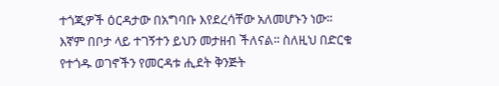ተጎጂዎች ዕርዳታው በአግባቡ እየደረሳቸው አለመሆኑን ነው፡፡ እኛም በቦታ ላይ ተገኝተን ይህን መታዘብ ችለናል፡፡ ስለዚህ በድርቁ የተጎዱ ወገኖችን የመርዳቱ ሒደት ቅንጅት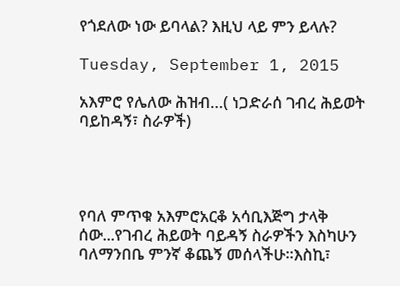የጎደለው ነው ይባላል? እዚህ ላይ ምን ይላሉ?

Tuesday, September 1, 2015

አእምሮ የሌለው ሕዝብ…( ነጋድራሰ ገብረ ሕይወት ባይከዳኝ፣ ስራዎች)




የባለ ምጥቁ አእምሮአርቆ አሳቢእጅግ ታላቅ ሰው...የገብረ ሕይወት ባይዳኝ ስራዎችን እስካሁን ባለማንበቤ ምንኛ ቆጨኝ መሰላችሁ፡፡እስኪ፣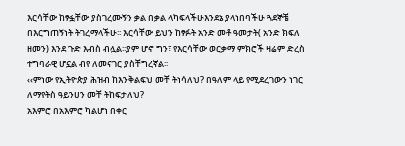እርሳቸው ከፃፏቸው ያስገረሙኝን ቃል በቃል ላካፍላችሁእንደኔ ያላነበባችሁ ጓደኞቼ በእርግጠኝነት ትገረማላችሁ፡፡ እርሳቸው ይህን ከፃፉት አንድ መቶ ዓመታት( አንድ ክፍለ ዘመን) እንደ ጉድ እብስ ብሏል፡፡ያም ሆኖ ግን፣ የእርሳቸው ወርቃማ ምክሮች ዛሬም ድረስ ተግባራዊ ሆኗል ብየ ለመናገር ያስቸግረኛል፡፡
‹‹ምነው የኢትዮጵያ ሕዝብ ከእንቅልፍህ መቸ ትነሳለህ? በዓለም ላይ የሚደረገውን ነገር ለማየትስ ዓይንሀን መቸ ትከፍታለህ?
አእምሮ በአእምሮ ካልሆነ በቀር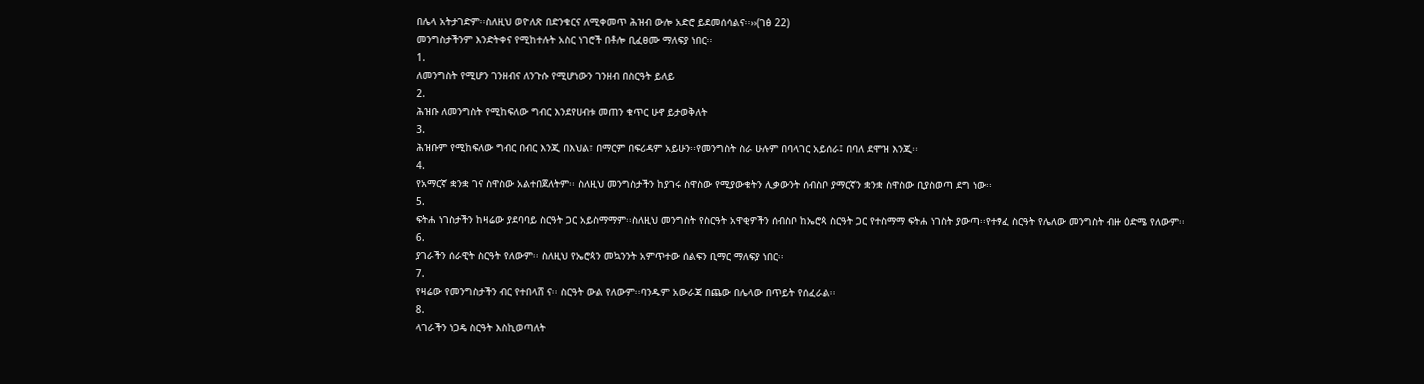በሌላ አትታገድም፡፡ስለዚህ ወዮለጽ በድንቁርና ለሚቀመጥ ሕዝብ ውሎ አድሮ ይደመሰሳልና፡፡››(ገፅ 22)
መንግስታችንም እንድትቀና የሚከተሉት አስር ነገሮች በቶሎ ቢፈፀሙ ማለፍያ ነበር፡፡
1.
ለመንግስት የሚሆን ገንዘብና ለንጉሱ የሚሆነውን ገንዘብ በስርዓት ይለይ
2.
ሕዝቡ ለመንግስት የሚከፍለው ግብር እንደየሀብቱ መጠን ቁጥር ሁኖ ይታወቅለት
3.
ሕዝቡም የሚከፍለው ግብር በብር እንጂ በእህል፣ በማርም በፍሪዳም አይሁን፡፡የመንግስት ስራ ሁሉም በባላገር አይሰራ፤ በባለ ደሞዝ እንጂ፡፡
4.
የአማርኛ ቋንቋ ገና ስዋስው አልተበጀለትም፡፡ ስለዚህ መንግስታችን ከያገሩ ስዋስው የሚያውቁትን ሊቃውንት ሰብስቦ ያማርኛን ቋንቋ ስዋስው ቢያስወጣ ደግ ነው፡፡
5.
ፍትሐ ነገስታችን ከዛሬው ያደባባይ ስርዓት ጋር አይስማማም፡፡ስለዚህ መንግስት የስርዓት አዋቂዎችን ሰብስቦ ከኤሮጳ ስርዓት ጋር የተስማማ ፍትሐ ነገስት ያውጣ፡፡የተፃፈ ስርዓት የሌለው መንግስት ብዙ ዕድሜ የለውም፡፡
6.
ያገራችን ሰራዊት ስርዓት የለውም፡፡ ስለዚህ የኤሮጳን መኳንንት አምጥተው ሰልፍን ቢማር ማለፍያ ነበር፡፡
7.
የዛሬው የመንግስታችን ብር የተበላሸ ና፡፡ ስርዓት ውል የለውም፡፡ባንዱም አውራጃ በጨው በሌላው በጥይት የሰፈራል፡፡
8.
ላገራችን ነጋዴ ስርዓት እስኪወጣለት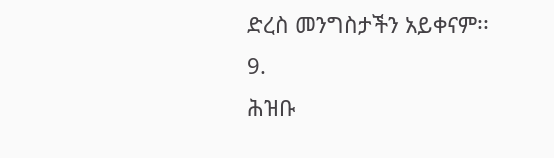ድረስ መንግስታችን አይቀናም፡፡
9.
ሕዝቡ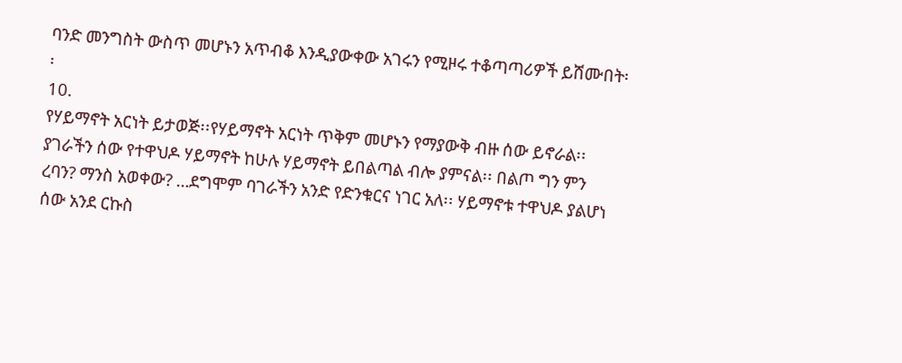ባንድ መንግስት ውስጥ መሆኑን አጥብቆ እንዲያውቀው አገሩን የሚዞሩ ተቆጣጣሪዎች ይሸሙበት፡፡
10.
የሃይማኖት አርነት ይታወጅ፡፡የሃይማኖት አርነት ጥቅም መሆኑን የማያውቅ ብዙ ሰው ይኖራል፡፡ያገራችን ሰው የተዋህዶ ሃይማኖት ከሁሉ ሃይማኖት ይበልጣል ብሎ ያምናል፡፡ በልጦ ግን ምን ረባን? ማንስ አወቀው? …ደግሞም ባገራችን አንድ የድንቁርና ነገር አለ፡፡ ሃይማኖቱ ተዋህዶ ያልሆነ ሰው አንደ ርኩስ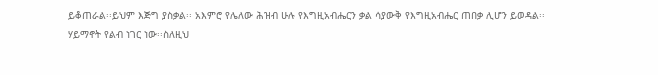ይቆጠራል፡፡ይህም እጅግ ያስቃል፡፡ አእምሮ የሌለው ሕዝብ ሁሉ የእግዚአብሔርን ቃል ሳያውቅ የእግዚአብሔር ጠበቃ ሊሆን ይወዳል፡፡
ሃይማኖት የልብ ነገር ነው፡፡ስለዚህ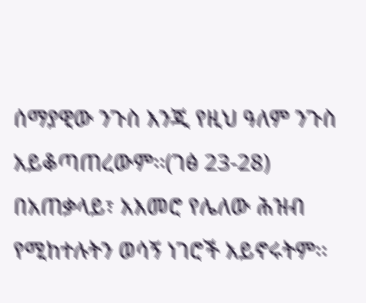ሰማያዊው ንጉስ እንጂ የዚህ ዓለም ንጉስ አይቆጣጠረውም፡፡(ገፅ 23-28)
በአጠቃላይ፣ አእመሮ የሌለው ሕዝብ የሚከተሉትን ወሳኝ ነገሮች አይኖሩትም፡፡